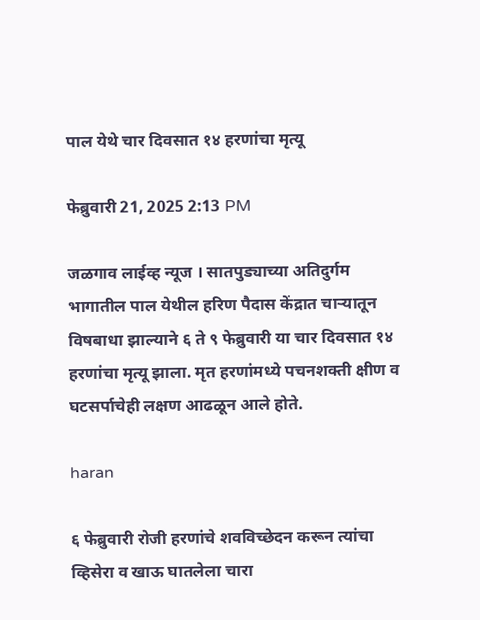पाल येथे चार दिवसात १४ हरणांचा मृत्यू

फेब्रुवारी 21, 2025 2:13 PM

जळगाव लाईव्ह न्यूज । सातपुड्याच्या अतिदुर्गम भागातील पाल येथील हरिण पैदास केंद्रात चाऱ्यातून विषबाधा झाल्याने ६ ते ९ फेब्रुवारी या चार दिवसात १४ हरणांचा मृत्यू झाला. मृत हरणांमध्ये पचनशक्ती क्षीण व घटसर्पाचेही लक्षण आढळून आले होते.

haran

६ फेब्रुवारी रोजी हरणांचे शवविच्छेदन करून त्यांचा व्हिसेरा व खाऊ घातलेला चारा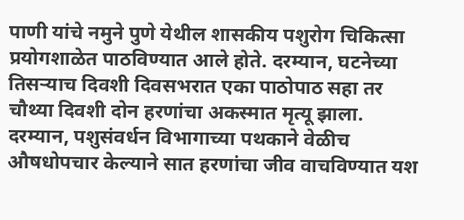पाणी यांचे नमुने पुणे येथील शासकीय पशुरोग चिकित्सा प्रयोगशाळेत पाठविण्यात आले होते. दरम्यान, घटनेच्या तिसऱ्याच दिवशी दिवसभरात एका पाठोपाठ सहा तर चौथ्या दिवशी दोन हरणांचा अकस्मात मृत्यू झाला. दरम्यान, पशुसंवर्धन विभागाच्या पथकाने वेळीच औषधोपचार केल्याने सात हरणांचा जीव वाचविण्यात यश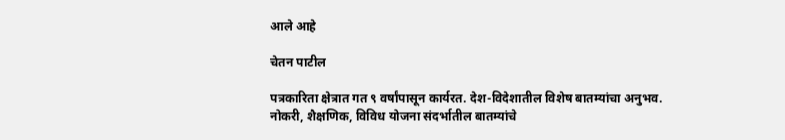आले आहे

चेतन पाटील

पत्रकारिता क्षेत्रात गत ९ वर्षांपासून कार्यरत. देश-विदेशातील विशेष बातम्यांचा अनुभव. नोकरी, शैक्षणिक, विविध योजना संदर्भातील बातम्यांचे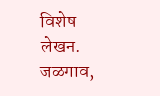विशेष लेखन. जळगाव,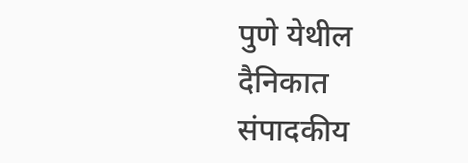पुणे येथील दैनिकात संपादकीय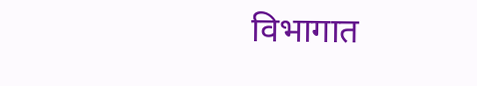विभागात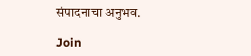संपादनाचा अनुभव.

Join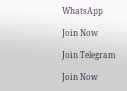WhatsApp

Join Now

Join Telegram

Join Now